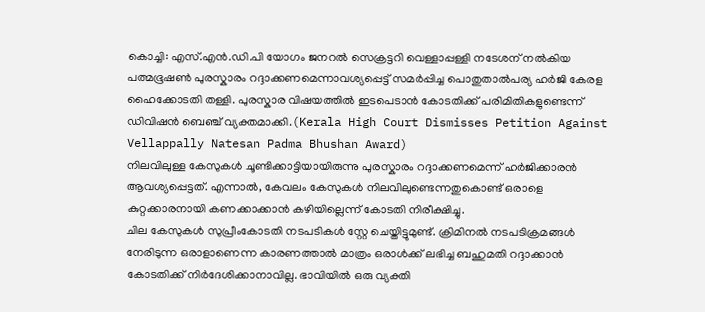കൊച്ചി: എസ്.എൻ.ഡി.പി യോഗം ജനറൽ സെക്രട്ടറി വെള്ളാപ്പള്ളി നടേശന് നൽകിയ പത്മഭൂഷൺ പുരസ്കാരം റദ്ദാക്കണമെന്നാവശ്യപ്പെട്ട് സമർപ്പിച്ച പൊതുതാൽപര്യ ഹർജി കേരള ഹൈക്കോടതി തള്ളി. പുരസ്കാര വിഷയത്തിൽ ഇടപെടാൻ കോടതിക്ക് പരിമിതികളുണ്ടെന്ന് ഡിവിഷൻ ബെഞ്ച് വ്യക്തമാക്കി.(Kerala High Court Dismisses Petition Against Vellappally Natesan Padma Bhushan Award)
നിലവിലുള്ള കേസുകൾ ചൂണ്ടിക്കാട്ടിയായിരുന്നു പുരസ്കാരം റദ്ദാക്കണമെന്ന് ഹർജിക്കാരൻ ആവശ്യപ്പെട്ടത്. എന്നാൽ, കേവലം കേസുകൾ നിലവിലുണ്ടെന്നതുകൊണ്ട് ഒരാളെ കുറ്റക്കാരനായി കണക്കാക്കാൻ കഴിയില്ലെന്ന് കോടതി നിരീക്ഷിച്ചു.
ചില കേസുകൾ സുപ്രീംകോടതി നടപടികൾ സ്റ്റേ ചെയ്തിട്ടുമുണ്ട്. ക്രിമിനൽ നടപടിക്രമങ്ങൾ നേരിടുന്ന ഒരാളാണെന്ന കാരണത്താൽ മാത്രം ഒരാൾക്ക് ലഭിച്ച ബഹുമതി റദ്ദാക്കാൻ കോടതിക്ക് നിർദേശിക്കാനാവില്ല. ഭാവിയിൽ ഒരു വ്യക്തി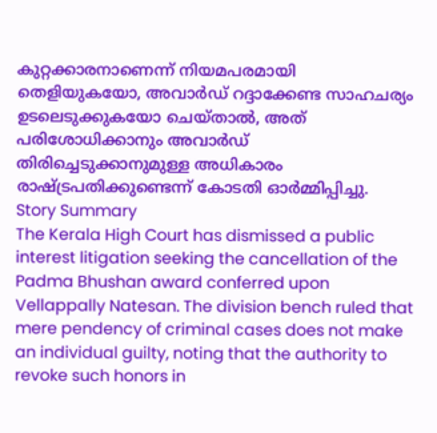കുറ്റക്കാരനാണെന്ന് നിയമപരമായി തെളിയുകയോ, അവാർഡ് റദ്ദാക്കേണ്ട സാഹചര്യം ഉടലെടുക്കുകയോ ചെയ്താൽ, അത് പരിശോധിക്കാനും അവാർഡ് തിരിച്ചെടുക്കാനുമുള്ള അധികാരം രാഷ്ട്രപതിക്കുണ്ടെന്ന് കോടതി ഓർമ്മിപ്പിച്ചു.
Story Summary
The Kerala High Court has dismissed a public interest litigation seeking the cancellation of the Padma Bhushan award conferred upon Vellappally Natesan. The division bench ruled that mere pendency of criminal cases does not make an individual guilty, noting that the authority to revoke such honors in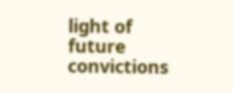light of future convictions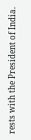rests with the President of India.